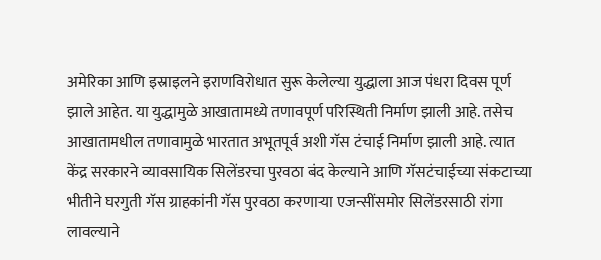अमेरिका आणि इस्राइलने इराणविरोधात सुरू केलेल्या युद्धाला आज पंधरा दिवस पूर्ण झाले आहेत. या युद्धामुळे आखातामध्ये तणावपूर्ण परिस्थिती निर्माण झाली आहे. तसेच आखातामधील तणावामुळे भारतात अभूतपूर्व अशी गॅस टंचाई निर्माण झाली आहे. त्यात केंद्र सरकारने व्यावसायिक सिलेंडरचा पुरवठा बंद केल्याने आणि गॅसटंचाईच्या संकटाच्या भीतीने घरगुती गॅस ग्राहकांनी गॅस पुरवठा करणाऱ्या एजन्सींसमोर सिलेंडरसाठी रांगा लावल्याने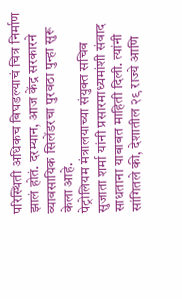परिस्थिती अधिकच बिघडल्याचं चित्र निर्माण झालं होतं. दरम्यान, आज केंद्र सरकारने व्यावसायिक सिलेंडरचा पुरवठा पुन्हा सुरू केला आहे.
पेट्रोलियम मंत्रालयाच्या संयुक्त सचिव सुजाता शर्मा यांनी प्रसारमाध्यमांशी संवाद साधताना याबाबत माहिती दिली. त्यांनी सांगितले की, देशातील २९ राज्ये आणि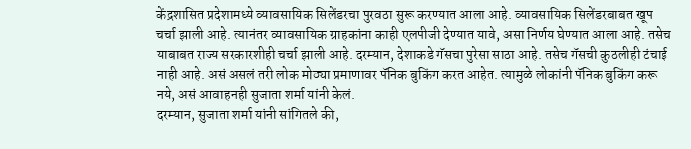केंद्रशासित प्रदेशामध्ये व्यावसायिक सिलेंडरचा पुरवठा सुरू करण्यात आला आहे. व्यावसायिक सिलेंडरबाबत खूप चर्चा झाली आहे. त्यानंतर व्यावसायिक ग्राहकांना काही एलपीजी देण्यात यावे, असा निर्णय घेण्यात आला आहे. तसेच याबाबत राज्य सरकारशीही चर्चा झाली आहे. दरम्यान, देशाकडे गॅसचा पुरेसा साठा आहे. तसेच गॅसची कुठलीही टंचाई नाही आहे. असं असलं तरी लोक मोठ्या प्रमाणावर पॅनिक बुकिंग करत आहेत. त्यामुळे लोकांनी पॅनिक बुकिंग करू नये, असं आवाहनही सुजाता शर्मा यांनी केलं.
दरम्यान, सुजाता शर्मा यांनी सांगितले की,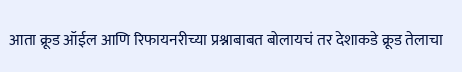आता क्रूड ऑईल आणि रिफायनरीच्या प्रश्नाबाबत बोलायचं तर देशाकडे क्रूड तेलाचा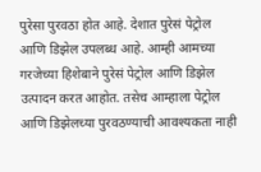पुरेसा पुरवठा होत आहे. देशात पुरेसं पेट्रोल आणि डिझेल उपलब्ध आहे. आम्ही आमच्या गरजेच्या हिशेबाने पुरेसं पेट्रोल आणि डिझेल उत्पादन करत आहोत. तसेच आम्हाला पेट्रोल आणि डिझेलच्या पुरवठण्याची आवश्यकता नाही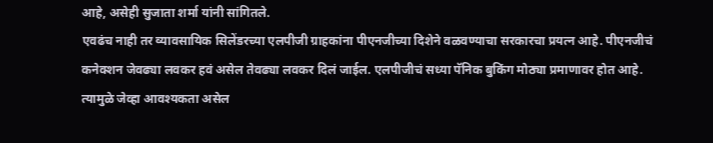आहे, असेही सुजाता शर्मा यांनी सांगितले.
एवढंच नाही तर व्यावसायिक सिलेंडरच्या एलपीजी ग्राहकांना पीएनजीच्या दिशेने वळवण्याचा सरकारचा प्रयत्न आहे. पीएनजीचं कनेक्शन जेवढ्या लवकर हवं असेल तेवढ्या लवकर दिलं जाईल. एलपीजीचं सध्या पॅनिक बुकिंग मोठ्या प्रमाणावर होत आहे. त्यामुळे जेव्हा आवश्यकता असेल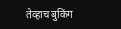तेव्हाच बुकिंग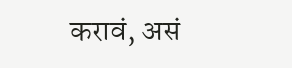करावं, असं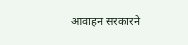आवाहन सरकारने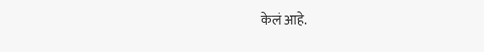केलं आहे.